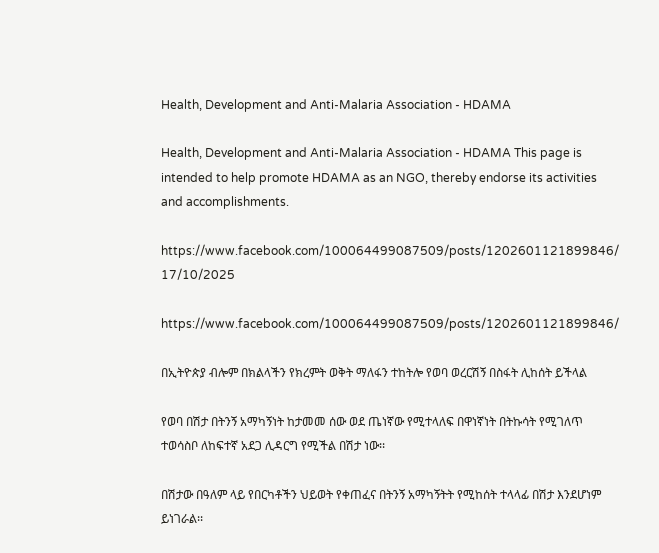Health, Development and Anti-Malaria Association - HDAMA

Health, Development and Anti-Malaria Association - HDAMA This page is intended to help promote HDAMA as an NGO, thereby endorse its activities and accomplishments.

https://www.facebook.com/100064499087509/posts/1202601121899846/
17/10/2025

https://www.facebook.com/100064499087509/posts/1202601121899846/

በኢትዮጵያ ብሎም በክልላችን የክረምት ወቅት ማለፋን ተከትሎ የወባ ወረርሽኝ በስፋት ሊከሰት ይችላል

የወባ በሽታ በትንኝ አማካኝነት ከታመመ ሰው ወደ ጤነኛው የሚተላለፍ በዋነኛነት በትኩሳት የሚገለጥ ተወሳስቦ ለከፍተኛ አደጋ ሊዳርግ የሚችል በሽታ ነው፡፡

በሽታው በዓለም ላይ የበርካቶችን ህይወት የቀጠፈና በትንኝ አማካኝትት የሚከሰት ተላላፊ በሽታ እንደሆነም ይነገራል፡፡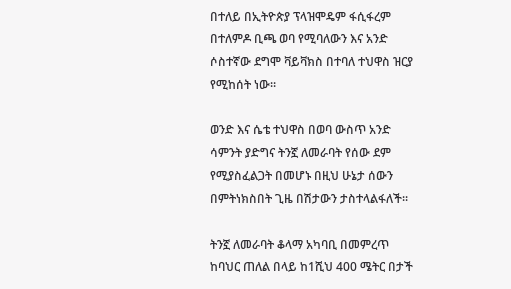በተለይ በኢትዮጵያ ፕላዝሞዴም ፋሲፋረም በተለምዶ ቢጫ ወባ የሚባለውን እና አንድ ሶስተኛው ደግሞ ቫይቫክስ በተባለ ተህዋስ ዝርያ የሚከሰት ነው።

ወንድ እና ሴቴ ተህዋስ በወባ ውስጥ አንድ ሳምንት ያድግና ትንኟ ለመራባት የሰው ደም የሚያስፈልጋት በመሆኑ በዚህ ሁኔታ ሰውን በምትነክስበት ጊዜ በሽታውን ታስተላልፋለች፡፡

ትንኟ ለመራባት ቆላማ አካባቢ በመምረጥ ከባህር ጠለል በላይ ከ1ሺህ 400 ሜትር በታች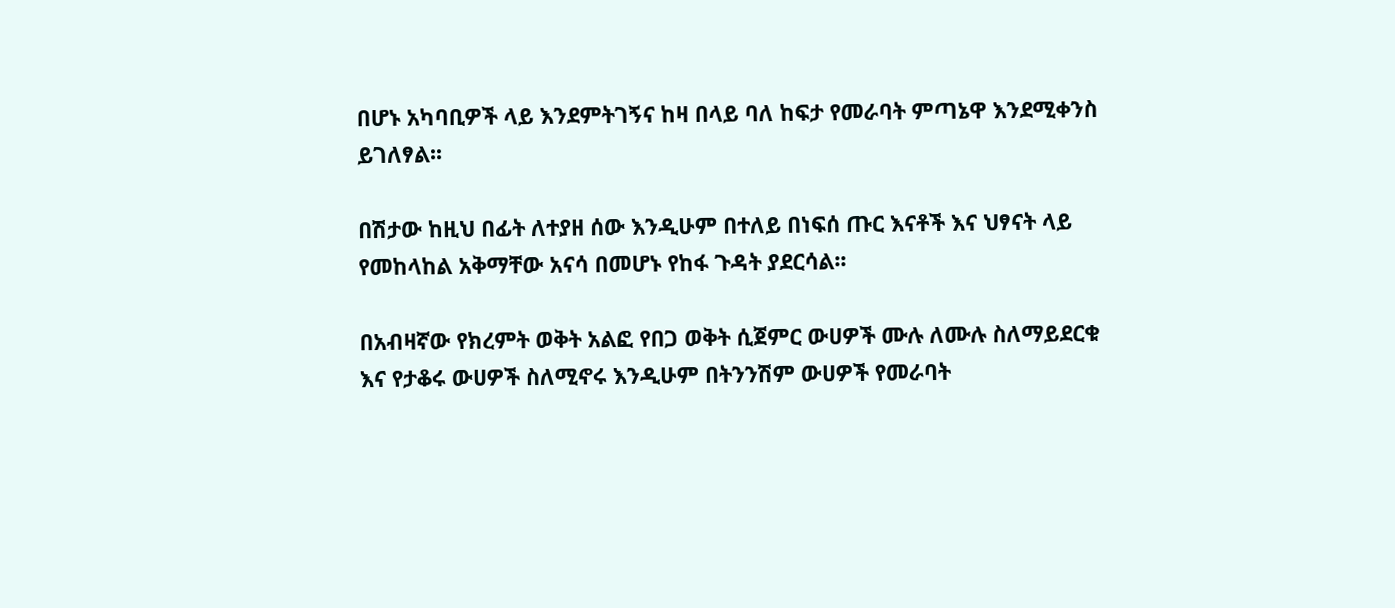በሆኑ አካባቢዎች ላይ እንደምትገኝና ከዛ በላይ ባለ ከፍታ የመራባት ምጣኔዋ እንደሚቀንስ ይገለፃል፡፡

በሽታው ከዚህ በፊት ለተያዘ ሰው እንዲሁም በተለይ በነፍሰ ጡር እናቶች እና ህፃናት ላይ የመከላከል አቅማቸው አናሳ በመሆኑ የከፋ ጉዳት ያደርሳል፡፡

በአብዛኛው የክረምት ወቅት አልፎ የበጋ ወቅት ሲጀምር ውሀዎች ሙሉ ለሙሉ ስለማይደርቁ እና የታቆሩ ውሀዎች ስለሚኖሩ እንዲሁም በትንንሽም ውሀዎች የመራባት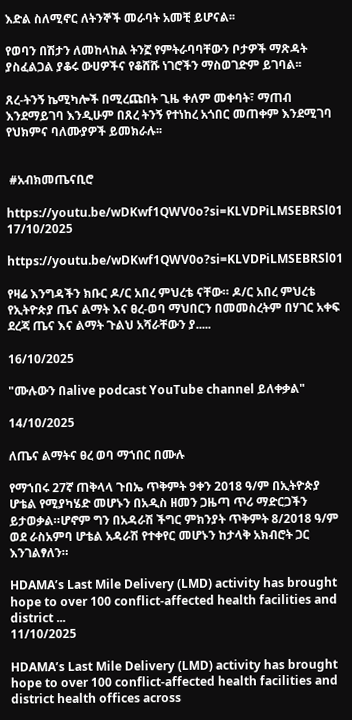እድል ስለሚኖር ለትንኞች መራባት አመቺ ይሆናል፡፡

የወባን በሽታን ለመከላከል ትንኟ የምትራባባቸውን ቦታዎች ማጽዳት ያስፈልጋል ያቆሩ ውሀዎችና የቆሸሹ ነገሮችን ማስወገድም ይገባል፡፡

ጸረ-ትንኝ ኬሚካሎች በሚረጩበት ጊዜ ቀለም መቀባት፣ ማጠብ እንደማይገባ እንዲሁም በጸረ ትንኝ የተነከረ አጎበር መጠቀም እንደሚገባ የህክምና ባለሙያዎች ይመክራሉ፡፡


 #አብክመጤናቢሮ

https://youtu.be/wDKwf1QWV0o?si=KLVDPiLMSEBRSl01
17/10/2025

https://youtu.be/wDKwf1QWV0o?si=KLVDPiLMSEBRSl01

የዛሬ እንግዳችን ክቡር ዶ/ር አበረ ምህረቴ ናቸው። ዶ/ር አበረ ምህረቴ የኢትዮጵያ ጤና ልማት እና ፀረ-ወባ ማህበርን በመመስረትም በሃገር አቀፍ ደረጃ ጤና እና ልማት ጉልህ አሻራቸውን ያ.....

16/10/2025

"ሙሉውን በalive podcast YouTube channel ይለቀቃል"

14/10/2025

ለጤና ልማትና ፀረ ወባ ማኀበር በሙሉ

የማኀበሩ 27ኛ ጠቅላላ ጉበኤ ጥቅምት 9ቀን 2018 ዓ/ም በኢትዮጵያ ሆቴል የሚያካሄድ መሆኑን በአዲስ ዘመን ጋዜጣ ጥሪ ማድርጋችን ይታወቃል።ሆኖም ግን በአዳራሽ ችግር ምክንያት ጥቅምት 8/2018 ዓ/ም ወደ ራስአምባ ሆቴል አዳራሽ የተቀየር መሆኑን ከታላቅ አክብሮት ጋር እንገልፃለን።

HDAMA’s Last Mile Delivery (LMD) activity has brought hope to over 100 conflict-affected health facilities and district ...
11/10/2025

HDAMA’s Last Mile Delivery (LMD) activity has brought hope to over 100 conflict-affected health facilities and district health offices across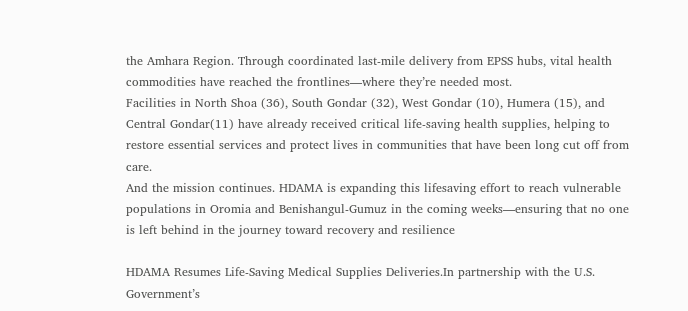the Amhara Region. Through coordinated last-mile delivery from EPSS hubs, vital health commodities have reached the frontlines—where they’re needed most.
Facilities in North Shoa (36), South Gondar (32), West Gondar (10), Humera (15), and Central Gondar(11) have already received critical life-saving health supplies, helping to restore essential services and protect lives in communities that have been long cut off from care.
And the mission continues. HDAMA is expanding this lifesaving effort to reach vulnerable populations in Oromia and Benishangul-Gumuz in the coming weeks—ensuring that no one is left behind in the journey toward recovery and resilience

HDAMA Resumes Life-Saving Medical Supplies Deliveries.In partnership with the U.S. Government’s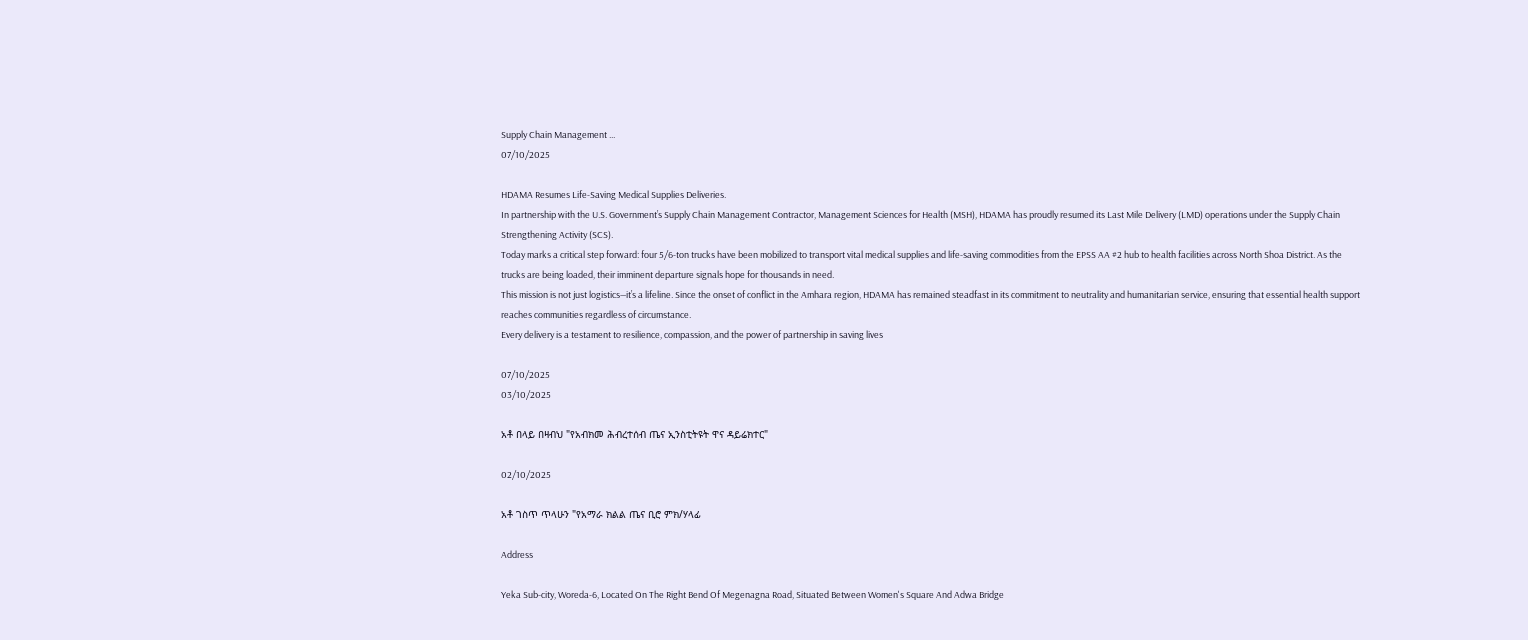Supply Chain Management ...
07/10/2025

HDAMA Resumes Life-Saving Medical Supplies Deliveries.
In partnership with the U.S. Government’s Supply Chain Management Contractor, Management Sciences for Health (MSH), HDAMA has proudly resumed its Last Mile Delivery (LMD) operations under the Supply Chain Strengthening Activity (SCS).
Today marks a critical step forward: four 5/6-ton trucks have been mobilized to transport vital medical supplies and life-saving commodities from the EPSS AA #2 hub to health facilities across North Shoa District. As the trucks are being loaded, their imminent departure signals hope for thousands in need.
This mission is not just logistics—it’s a lifeline. Since the onset of conflict in the Amhara region, HDAMA has remained steadfast in its commitment to neutrality and humanitarian service, ensuring that essential health support reaches communities regardless of circumstance.
Every delivery is a testament to resilience, compassion, and the power of partnership in saving lives

07/10/2025
03/10/2025

አቶ በላይ በዛብህ "የአብክመ ሕብረተሰብ ጤና ኢንስቲትዩት ዋና ዳይሬክተር"

02/10/2025

አቶ ገስጥ ጥላሁን "የአማራ ክልል ጤና ቢሮ ምክ/ሃላፊ

Address

Yeka Sub-city, Woreda-6, Located On The Right Bend Of Megenagna Road, Situated Between Women's Square And Adwa Bridge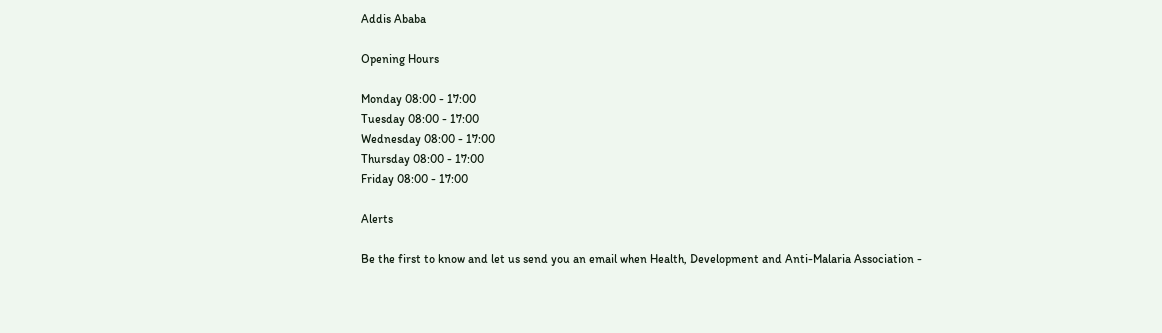Addis Ababa

Opening Hours

Monday 08:00 - 17:00
Tuesday 08:00 - 17:00
Wednesday 08:00 - 17:00
Thursday 08:00 - 17:00
Friday 08:00 - 17:00

Alerts

Be the first to know and let us send you an email when Health, Development and Anti-Malaria Association -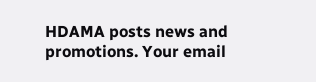HDAMA posts news and promotions. Your email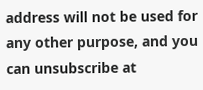address will not be used for any other purpose, and you can unsubscribe at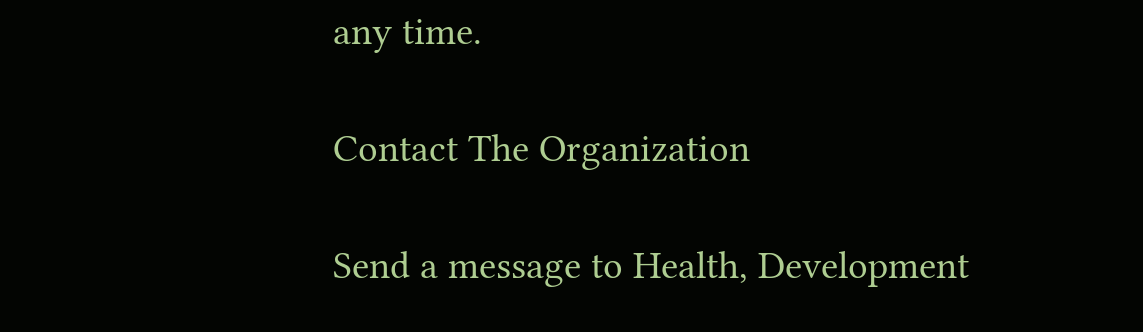any time.

Contact The Organization

Send a message to Health, Development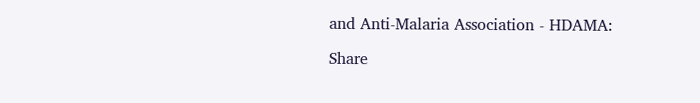and Anti-Malaria Association - HDAMA:

Share